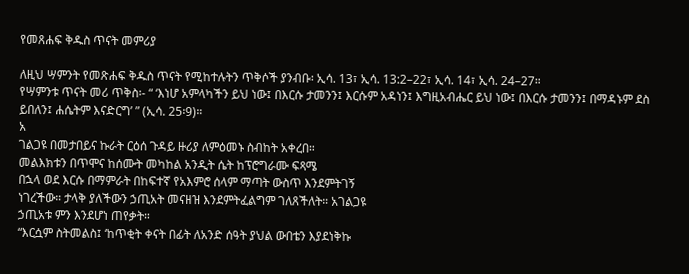የመጸሐፍ ቅዱስ ጥናት መምሪያ

ለዚህ ሣምንት የመጽሐፍ ቅዱስ ጥናት የሚከተሉትን ጥቅሶች ያንብቡ፡ ኢሳ. 13፣ ኢሳ. 13:2–22፣ ኢሳ. 14፣ ኢሳ. 24–27።
የሣምንቱ ጥናት መሪ ጥቅስ፡- “ ‘እነሆ አምላካችን ይህ ነው፤ በእርሱ ታመንን፤ እርሱም አዳነን፤ እግዚአብሔር ይህ ነው፤ በእርሱ ታመንን፤ በማዳኑም ደስ ይበለን፤ ሐሴትም እናድርግ’ ” (ኢሳ. 25፡9)።
አ
ገልጋዩ በመታበይና ኩራት ርዕሰ ጉዳይ ዙሪያ ለምዕመኑ ስብከት አቀረበ።
መልእክቱን በጥሞና ከሰሙት መካከል አንዲት ሴት ከፕሮግራሙ ፍጻሜ
በኋላ ወደ እርሱ በማምራት በከፍተኛ የአእምሮ ሰላም ማጣት ውስጥ እንደምትገኝ
ነገረችው። ታላቅ ያለችውን ኃጢአት መናዘዝ እንደምትፈልግም ገለጸችለት። አገልጋዩ
ኃጢአቱ ምን እንደሆነ ጠየቃት።
“እርሷም ስትመልስ፤ ‘ከጥቂት ቀናት በፊት ለአንድ ሰዓት ያህል ውበቴን እያደነቅኩ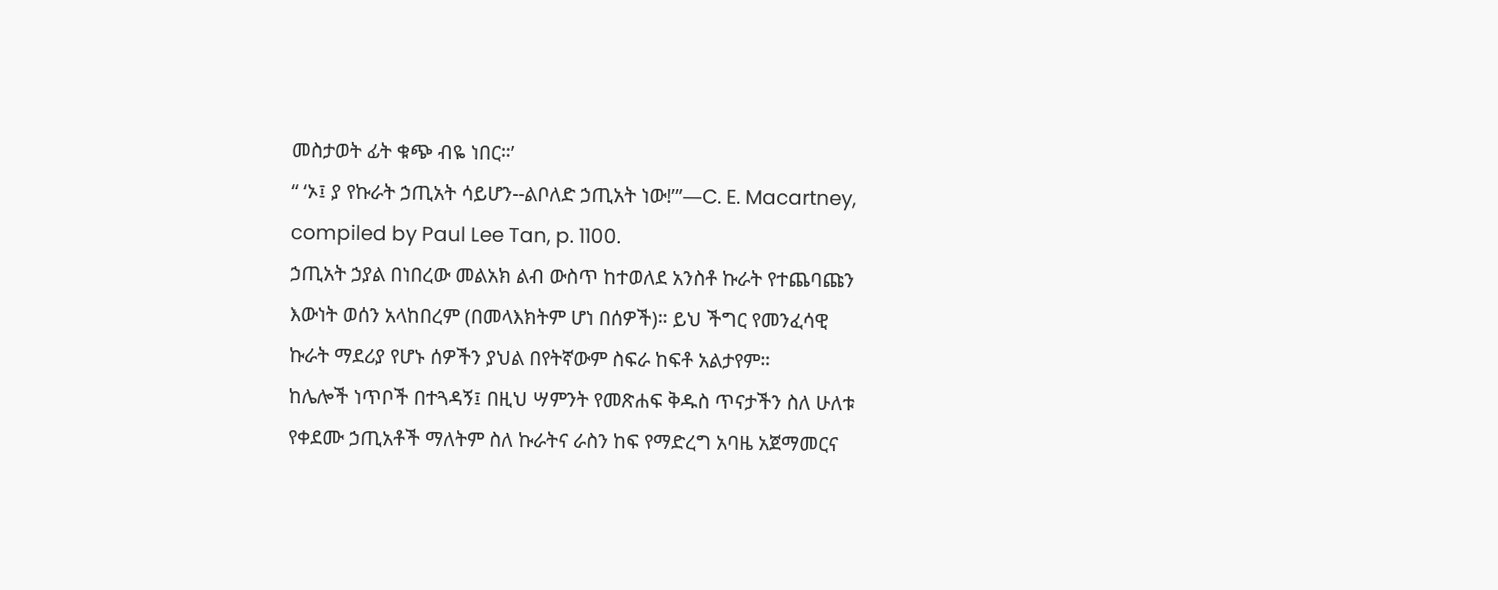መስታወት ፊት ቁጭ ብዬ ነበር።’
“ ‘ኦ፤ ያ የኩራት ኃጢአት ሳይሆን--ልቦለድ ኃጢአት ነው!’”—C. E. Macartney,
compiled by Paul Lee Tan, p. 1100.
ኃጢአት ኃያል በነበረው መልአክ ልብ ውስጥ ከተወለደ አንስቶ ኩራት የተጨባጩን
እውነት ወሰን አላከበረም (በመላእክትም ሆነ በሰዎች)። ይህ ችግር የመንፈሳዊ
ኩራት ማደሪያ የሆኑ ሰዎችን ያህል በየትኛውም ስፍራ ከፍቶ አልታየም።
ከሌሎች ነጥቦች በተጓዳኝ፤ በዚህ ሣምንት የመጽሐፍ ቅዱስ ጥናታችን ስለ ሁለቱ
የቀደሙ ኃጢአቶች ማለትም ስለ ኩራትና ራስን ከፍ የማድረግ አባዜ አጀማመርና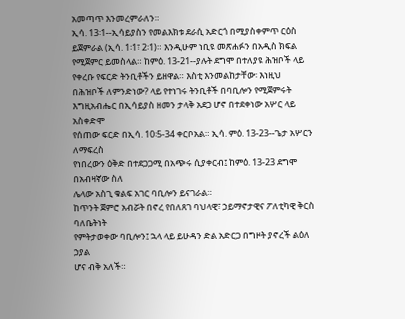አመጣጥ እንመረምራለን።
ኢሳ. 13፡1--ኢሳይያስን የመልእክቱ ደራሲ አድርጎ በሚያስቀምጥ ርዕስ ይጀምራል (ኢሳ. 1፡1፣ 2፡1)። እንዲሁም ነቢዩ መጽሐፉን በአዲስ ክፍል የሚጀምር ይመስላል። ከምዕ. 13-21--ያሉት ደግሞ በተለያዩ ሕዝቦች ላይ የቀረቡ የፍርድ ትንቢቶችን ይዘዋል። እስቲ እንመልከታቸው፡ እነዚህ በሕዝቦች ለምንድነው? ላይ የተነገሩ ትንቢቶች በባቢሎን የሚጀምሩት
እግዚአብሔር በኢሳይያስ ዘመን ታላቅ አደጋ ሆኖ በተደቀነው አሦር ላይ አስቀድሞ
የሰጠው ፍርድ በኢሳ. 10፡5-34 ቀርቦአል። ኢሳ. ምዕ. 13-23--ጌታ አሦርን ለማፍረስ
የነበረውን ዕቅድ በተደጋጋሚ በአጭሩ ሲያቀርብ፤ ከምዕ. 13-23 ደግሞ በአብዛኛው ስለ
ሌላው አስጊ ቁልፍ አገር ባቢሎን ይናገራል።
ከጥንት ጀምሮ አብሯት በኖረ የበለጸገ ባህላዊ፣ ኃይማኖታዊና ፖለቲካዊ ቅርስ ባለቤትነት
የምትታወቀው ባቢሎን፤ ኋላ ላይ ይሁዳን ድል አድርጋ በግዞት ያኖረች ልዕለ ኃያል
ሆና ብቅ አለች።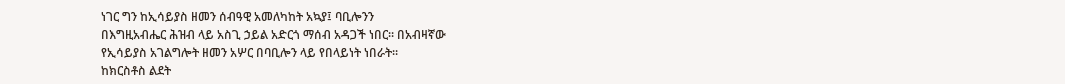ነገር ግን ከኢሳይያስ ዘመን ሰብዓዊ አመለካከት አኳያ፤ ባቢሎንን
በእግዚአብሔር ሕዝብ ላይ አስጊ ኃይል አድርጎ ማሰብ አዳጋች ነበር። በአብዛኛው
የኢሳይያስ አገልግሎት ዘመን አሦር በባቢሎን ላይ የበላይነት ነበራት።
ከክርስቶስ ልደት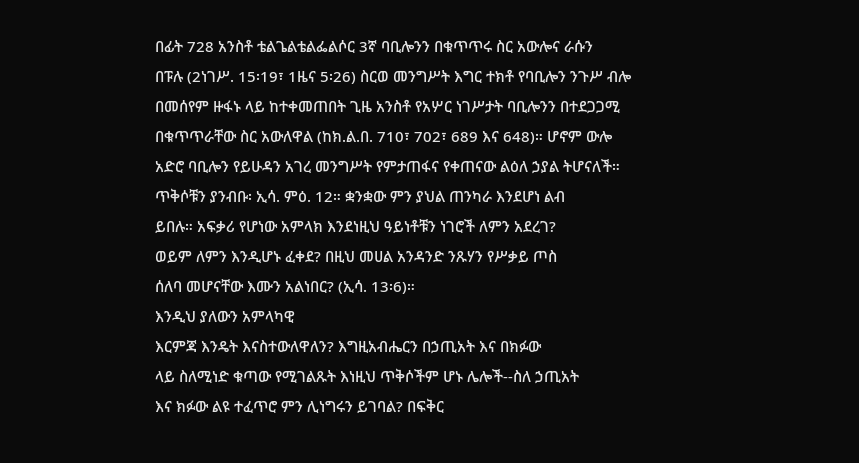በፊት 728 አንስቶ ቴልጌልቴልፌልሶር 3ኛ ባቢሎንን በቁጥጥሩ ስር አውሎና ራሱን
በፑሉ (2ነገሥ. 15፡19፣ 1ዜና 5፡26) ስርወ መንግሥት እግር ተክቶ የባቢሎን ንጉሥ ብሎ
በመሰየም ዙፋኑ ላይ ከተቀመጠበት ጊዜ አንስቶ የአሦር ነገሥታት ባቢሎንን በተደጋጋሚ
በቁጥጥራቸው ስር አውለዋል (ከክ.ል.በ. 710፣ 702፣ 689 እና 648)። ሆኖም ውሎ
አድሮ ባቢሎን የይሁዳን አገረ መንግሥት የምታጠፋና የቀጠናው ልዕለ ኃያል ትሆናለች።
ጥቅሶቹን ያንብቡ፡ ኢሳ. ምዕ. 12። ቋንቋው ምን ያህል ጠንካራ እንደሆነ ልብ
ይበሉ። አፍቃሪ የሆነው አምላክ እንደነዚህ ዓይነቶቹን ነገሮች ለምን አደረገ?
ወይም ለምን እንዲሆኑ ፈቀደ? በዚህ መሀል አንዳንድ ንጹሃን የሥቃይ ጦስ
ሰለባ መሆናቸው እሙን አልነበር? (ኢሳ. 13፡6)።
እንዲህ ያለውን አምላካዊ
እርምጃ እንዴት እናስተውለዋለን? እግዚአብሔርን በኃጢአት እና በክፉው
ላይ ስለሚነድ ቁጣው የሚገልጹት እነዚህ ጥቅሶችም ሆኑ ሌሎች--ስለ ኃጢአት
እና ክፉው ልዩ ተፈጥሮ ምን ሊነግሩን ይገባል? በፍቅር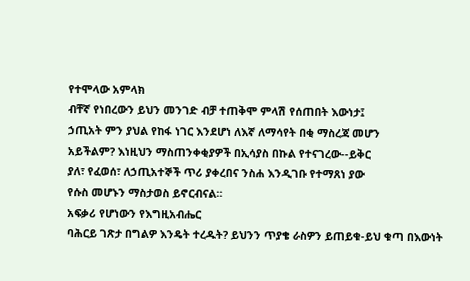የተሞላው አምላክ
ብቸኛ የነበረውን ይህን መንገድ ብቻ ተጠቅሞ ምላሽ የሰጠበት እውነታ፤
ኃጢአት ምን ያህል የከፋ ነገር እንደሆነ ለእኛ ለማሳየት በቂ ማስረጃ መሆን
አይችልም? እነዚህን ማስጠንቀቂያዎች በኢሳያስ በኩል የተናገረው--ይቅር
ያለ፣ የፈወሰ፣ ለኃጢአተኞች ጥሪ ያቀረበና ንስሐ እንዲገቡ የተማጸነ ያው
የሱስ መሆኑን ማስታወስ ይኖርብናል።
አፍቃሪ የሆነውን የእግዚአብሔር
ባሕርይ ገጽታ በግልዎ እንዴት ተረዱት? ይህንን ጥያቄ ራስዎን ይጠይቁ-ይህ ቁጣ በእውነት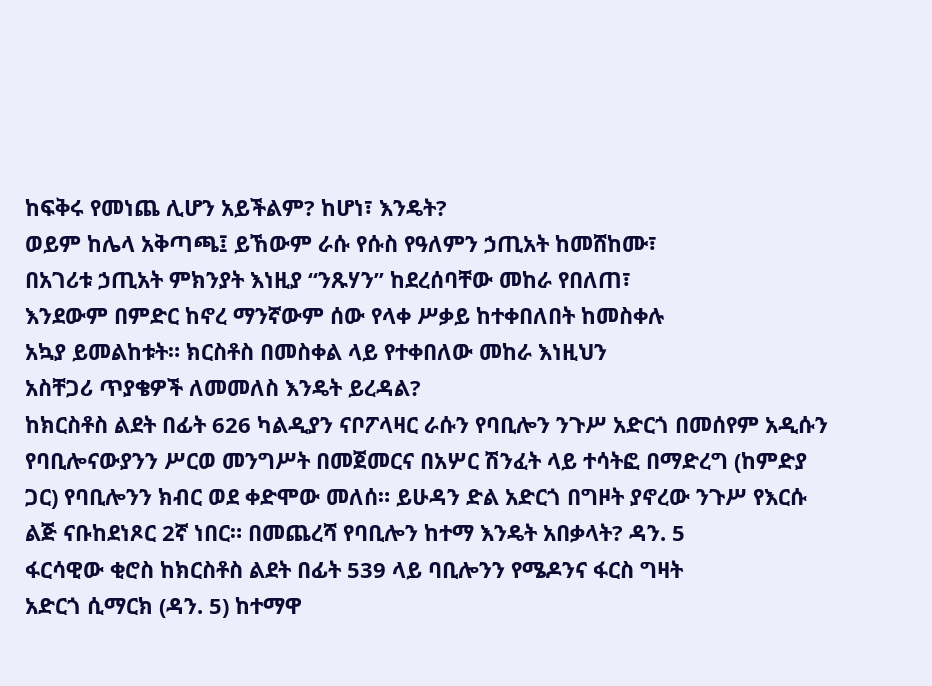ከፍቅሩ የመነጨ ሊሆን አይችልም? ከሆነ፣ እንዴት?
ወይም ከሌላ አቅጣጫ፤ ይኸውም ራሱ የሱስ የዓለምን ኃጢአት ከመሸከሙ፣
በአገሪቱ ኃጢአት ምክንያት እነዚያ “ንጹሃን” ከደረሰባቸው መከራ የበለጠ፣
እንደውም በምድር ከኖረ ማንኛውም ሰው የላቀ ሥቃይ ከተቀበለበት ከመስቀሉ
አኳያ ይመልከቱት። ክርስቶስ በመስቀል ላይ የተቀበለው መከራ እነዚህን
አስቸጋሪ ጥያቄዎች ለመመለስ እንዴት ይረዳል?
ከክርስቶስ ልደት በፊት 626 ካልዲያን ናቦፖላዛር ራሱን የባቢሎን ንጉሥ አድርጎ በመሰየም አዲሱን የባቢሎናውያንን ሥርወ መንግሥት በመጀመርና በአሦር ሽንፈት ላይ ተሳትፎ በማድረግ (ከምድያ ጋር) የባቢሎንን ክብር ወደ ቀድሞው መለሰ። ይሁዳን ድል አድርጎ በግዞት ያኖረው ንጉሥ የእርሱ ልጅ ናቡከደነጾር 2ኛ ነበር። በመጨረሻ የባቢሎን ከተማ እንዴት አበቃላት? ዳን. 5
ፋርሳዊው ቂሮስ ከክርስቶስ ልደት በፊት 539 ላይ ባቢሎንን የሜዶንና ፋርስ ግዛት
አድርጎ ሲማርክ (ዳን. 5) ከተማዋ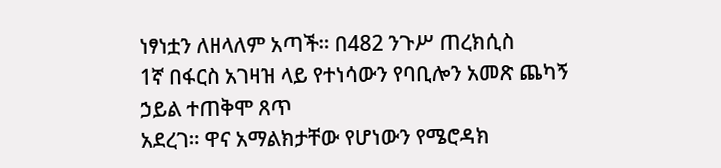ነፃነቷን ለዘላለም አጣች። በ482 ንጉሥ ጠረክሲስ
1ኛ በፋርስ አገዛዝ ላይ የተነሳውን የባቢሎን አመጽ ጨካኝ ኃይል ተጠቅሞ ጸጥ
አደረገ። ዋና አማልክታቸው የሆነውን የሜሮዳክ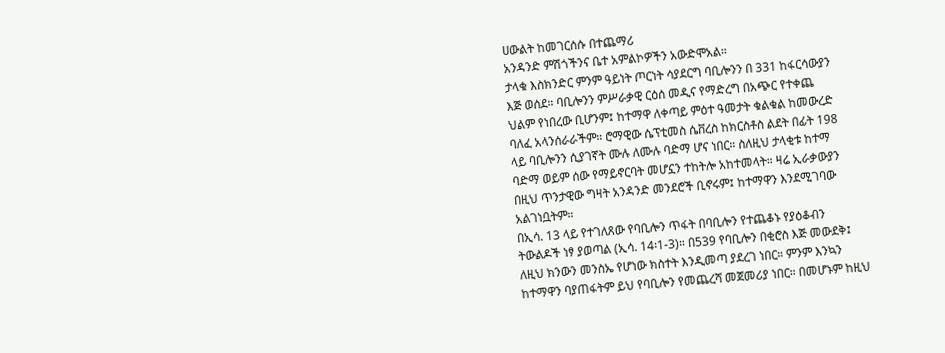ሀውልት ከመገርሰሱ በተጨማሪ
አንዳንድ ምሽጎችንና ቤተ አምልኮዎችን አውድሞአል።
ታላቁ እስክንድር ምንም ዓይነት ጦርነት ሳያደርግ ባቢሎንን በ 331 ከፋርሳውያን
እጅ ወሰደ። ባቢሎንን ምሥራቃዊ ርዕሰ መዲና የማድረግ በአጭር የተቀጨ
ህልም የነበረው ቢሆንም፤ ከተማዋ ለቀጣይ ምዕተ ዓመታት ቁልቁል ከመውረድ
ባለፈ አላንሰራራችም። ሮማዊው ሴፕቲመስ ሴቨረስ ከክርስቶስ ልደት በፊት 198
ላይ ባቢሎንን ሲያገኛት ሙሉ ለሙሉ ባድማ ሆና ነበር። ስለዚህ ታላቂቱ ከተማ
ባድማ ወይም ሰው የማይኖርባት መሆኗን ተከትሎ አከተመላት። ዛሬ ኢራቃውያን
በዚህ ጥንታዊው ግዛት አንዳንድ መንደሮች ቢኖሩም፤ ከተማዋን እንደሚገባው
አልገነቧትም።
በኢሳ. 13 ላይ የተገለጸው የባቢሎን ጥፋት በባቢሎን የተጨቆኑ የያዕቆብን
ትውልዶች ነፃ ያወጣል (ኢሳ. 14፡1-3)። በ539 የባቢሎን በቂሮስ እጅ መውደቅ፤
ለዚህ ክንውን መንስኤ የሆነው ክስተት እንዲመጣ ያደረገ ነበር። ምንም እንኳን
ከተማዋን ባያጠፋትም ይህ የባቢሎን የመጨረሻ መጀመሪያ ነበር። በመሆኑም ከዚህ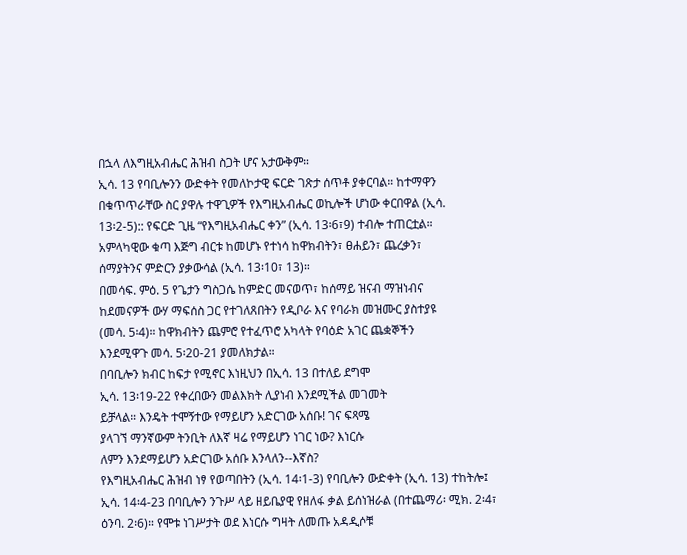በኋላ ለእግዚአብሔር ሕዝብ ስጋት ሆና አታውቅም።
ኢሳ. 13 የባቢሎንን ውድቀት የመለኮታዊ ፍርድ ገጽታ ሰጥቶ ያቀርባል። ከተማዋን
በቁጥጥራቸው ስር ያዋሉ ተዋጊዎች የእግዚአብሔር ወኪሎች ሆነው ቀርበዋል (ኢሳ.
13፡2-5):: የፍርድ ጊዜ “የእግዚአብሔር ቀን” (ኢሳ. 13፡6፣9) ተብሎ ተጠርቷል።
አምላካዊው ቁጣ እጅግ ብርቱ ከመሆኑ የተነሳ ከዋክብትን፣ ፀሐይን፣ ጨረቃን፣
ሰማያትንና ምድርን ያቃውሳል (ኢሳ. 13፡10፣ 13)።
በመሳፍ. ምዕ. 5 የጌታን ግስጋሴ ከምድር መናወጥ፣ ከሰማይ ዝናብ ማዝነብና
ከደመናዎች ውሃ ማፍሰስ ጋር የተገለጸበትን የዲቦራ እና የባራክ መዝሙር ያስተያዩ
(መሳ. 5፡4)። ከዋክብትን ጨምሮ የተፈጥሮ አካላት የባዕድ አገር ጨቋኞችን
እንደሚዋጉ መሳ. 5፡20-21 ያመለክታል።
በባቢሎን ክብር ከፍታ የሚኖር እነዚህን በኢሳ. 13 በተለይ ደግሞ
ኢሳ. 13፡19-22 የቀረበውን መልእክት ሊያነብ እንደሚችል መገመት
ይቻላል። እንዴት ተሞኝተው የማይሆን አድርገው አሰቡ! ገና ፍጻሜ
ያላገኘ ማንኛውም ትንቢት ለእኛ ዛሬ የማይሆን ነገር ነው? እነርሱ
ለምን እንደማይሆን አድርገው አሰቡ እንላለን--እኛስ?
የእግዚአብሔር ሕዝብ ነፃ የወጣበትን (ኢሳ. 14፡1-3) የባቢሎን ውድቀት (ኢሳ. 13) ተከትሎ፤ ኢሳ. 14፡4-23 በባቢሎን ንጉሥ ላይ ዘይቤያዊ የዘለፋ ቃል ይሰነዝራል (በተጨማሪ፡ ሚክ. 2፡4፣ ዕንባ. 2፡6)። የሞቱ ነገሥታት ወደ እነርሱ ግዛት ለመጡ አዳዲሶቹ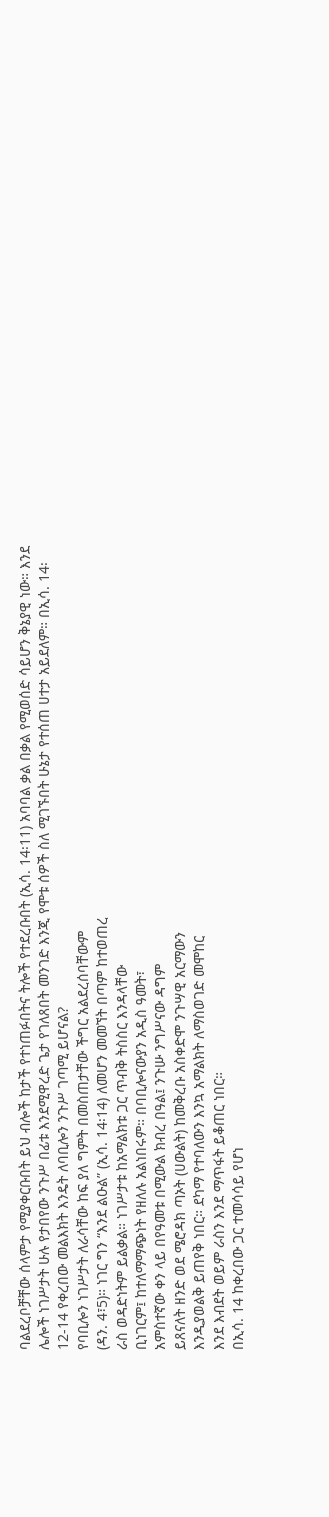ባልደረቦቻቸው ሰላምታ የሚያቀርቡበት ይህ ብሎች ከታች የተነጠፉበትና ትሎች የተደረቡበት (ኢሳ. 14፡11) አባባል ቃል በቃል የሚወሰድ ሳይሆን ቅኔያዊ ነው። እንደ ሌሎች ነገሥታት ሁሉ የታበየው ንጉሥ በፊቱ እንደሚዋረድ ጌታ የገለጸበት መንገድ እንጂ የሞቱ ሰዎች ስለ ሚገኙበት ሁኔታ የተሰጠ ሀተታ አይደለም። በኢሳ. 14፡12-14 የቀረበው መልእክት እንዴት ለባቢሎን ንጉሥ ገጣሚ ይሆናል?
የባቢሎን ነገሥታት ለራሳቸው ከፍ ያለ ግምት በመስጠታቸው ችግር አልደረሰባቸውም
(ዳን. 4፣5)። ነገር ግን “እንደ ልዑል” (ኢሳ. 14፡14) ለመሆን መመኘት በጣም ከተወጠረ
ራስ ወዳድነትም ይልቃል። ነገሥታቱ ከአማልክቱ ጋር ጥብቅ ትስስር እንዳላቸው
ቢነገርም፤ ከተለማማጭነት የዘለሉ አልነበሩም። በባቢሎናውያን አዲስ ዓመት፣
አምስተኛው ቀን ላይ በየዓመቱ በሚውል ክብረ በዓል፤ ንጉሡ ንግሥናው ዳግም
ይጸናለት ዘንድ ወደ ሜሮዳክ ጣኦት (ሀውልት) ከመቅረቡ አስቀድሞ ንጉሣዊ አርማውን
እንዲያወልቅ ይጠየቅ ነበር። ደካማ የተባለውን እንኳ አማልክት ለማስወገድ መሞከር
እንደ እብደት ወይም ራስን እንደ ማጥፋት ይቆጠር ነበር።
በኢሳ. 14 ከቀረበው ጋር ተመሳሳይ የሆነ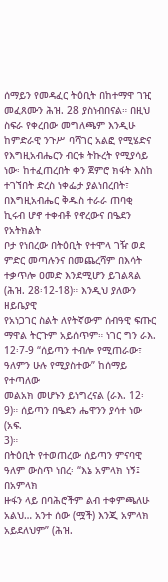ሰማይን የመዳፈር ትዕቢት በከተማዋ ገዢ
መፈጸሙን ሕዝ. 28 ያስነብበናል። በዚህ ስፍራ የቀረበው መግለጫም እንዲሁ
ከምድራዊ ንጉሥ ባሻገር አልፎ የሚሄድና የእግዚአብሔርን ብርቱ ትኩረት የሚያሳይ
ነው፡ ከተፈጠረበት ቀን ጀምሮ ክፋት እስከ ተገኘበት ድረስ ነቀፌታ ያልነበረበት፣
በእግዚአብሔር ቅዱስ ተራራ ጠባቂ ኪሩብ ሆኖ ተቀብቶ የኖረውና በዔደን የአትክልት
ቦታ የነበረው በትዕቢት የተሞላ ገዥ ወደ ምድር መጣሉንና በመጨረሻም በእሳት
ተቃጥሎ ዐመድ እንደሚሆን ይገልጻል (ሕዝ. 28፡12-18)። እንዲህ ያለውን ዘይቤያዊ
የአነጋገር ስልት ለየትኛውም ሰብዓዊ ፍጡር ማዋል ትርጉም አይሰጥም። ነገር ግን ራእ.
12፡7-9 “ሰይጣን ተብሎ የሚጠራው፣ ዓለምን ሁሉ የሚያስተው” ከሰማይ የተጣለው
መልአክ መሆኑን ይነግረናል (ራእ. 12፡9)። ሰይጣን በዔደን ሔዋንን ያሳተ ነው (አፍ.
3)።
በትዕቢት የተወጠረው ሰይጣን ምናባዊ ዓለም ውስጥ ነበረ፡ “እኔ አምላክ ነኝ፤ በአምላክ
ዙፋን ላይ በባሕሮችም ልብ ተቀምጫለሁ አልህ… አንተ ሰው (ሟች) እንጂ አምላክ
አይደለህም” (ሕዝ.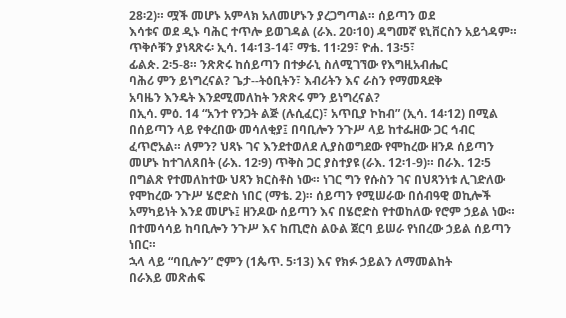28፡2)። ሟች መሆኑ አምላክ አለመሆኑን ያረጋግጣል። ሰይጣን ወደ
እሳቱና ወደ ዲኑ ባሕር ተጥሎ ይወገዳል (ራእ. 20፡10) ዳግመኛ ዩኒቨርስን አይጎዳም።
ጥቅሶቹን ያነጻጽሩ፡ ኢሳ. 14፡13-14፣ ማቴ. 11፡29፣ ዮሐ. 13፡5፣
ፊልጵ. 2፡5-8። ንጽጽሩ ከሰይጣን በተቃራኒ ስለሚገኘው የእግዚአብሔር
ባሕሪ ምን ይነግረናል? ጌታ--ትዕቢትን፣ እብሪትን እና ራስን የማመጻደቅ
አባዜን እንዴት እንደሚመለከት ንጽጽሩ ምን ይነግረናል?
በኢሳ. ምዕ. 14 “አንተ የንጋት ልጅ (ሉሲፈር)፣ አጥቢያ ኮከብ” (ኢሳ. 14፡12) በሚል
በሰይጣን ላይ የቀረበው መሳለቂያ፤ በባቢሎን ንጉሥ ላይ ከተፌዘው ጋር ኅብር
ፈጥሮአል። ለምን? ህጻኑ ገና እንደተወለደ ሊያስወግደው የሞከረው ዘንዶ ሰይጣን
መሆኑ ከተገለጸበት (ራእ. 12፡9) ጥቅስ ጋር ያስተያዩ (ራእ. 12፡1-9)። በራእ. 12፡5
በግልጽ የተመለከተው ህጻን ክርስቶስ ነው። ነገር ግን የሱስን ገና በህጻንነቱ ሊገድለው
የሞከረው ንጉሥ ሄሮድስ ነበር (ማቴ. 2)። ሰይጣን የሚሠራው በሰብዓዊ ወኪሎች
አማካይነት እንደ መሆኑ፤ ዘንዶው ሰይጣን እና በሄሮድስ የተወከለው የሮም ኃይል ነው።
በተመሳሳይ ከባቢሎን ንጉሥ እና ከጢሮስ ልዑል ጀርባ ይሠራ የነበረው ኃይል ሰይጣን
ነበር።
ኋላ ላይ “ባቢሎን” ሮምን (1ጴጥ. 5፡13) እና የክፉ ኃይልን ለማመልከት
በራእይ መጽሐፍ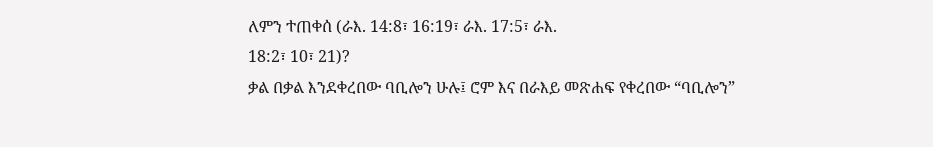ለምን ተጠቀሰ (ራእ. 14:8፣ 16:19፣ ራእ. 17:5፣ ራእ.
18:2፣ 10፣ 21)?
ቃል በቃል እንደቀረበው ባቢሎን ሁሉ፤ ሮም እና በራእይ መጽሐፍ የቀረበው “ባቢሎን”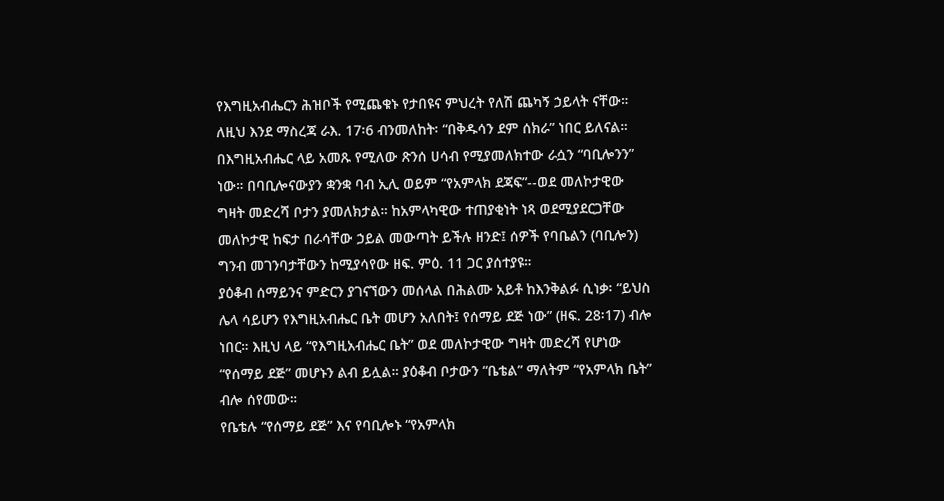የእግዚአብሔርን ሕዝቦች የሚጨቁኑ የታበዩና ምህረት የለሽ ጨካኝ ኃይላት ናቸው።
ለዚህ እንደ ማስረጃ ራእ. 17፡6 ብንመለከት፡ “በቅዱሳን ደም ሰክራ” ነበር ይለናል።
በእግዚአብሔር ላይ አመጹ የሚለው ጽንሰ ሀሳብ የሚያመለክተው ራሷን “ባቢሎንን”
ነው። በባቢሎናውያን ቋንቋ ባብ ኢሊ ወይም “የአምላክ ደጃፍ”--ወደ መለኮታዊው
ግዛት መድረሻ ቦታን ያመለክታል። ከአምላካዊው ተጠያቂነት ነጻ ወደሚያደርጋቸው
መለኮታዊ ከፍታ በራሳቸው ኃይል መውጣት ይችሉ ዘንድ፤ ሰዎች የባቤልን (ባቢሎን)
ግንብ መገንባታቸውን ከሚያሳየው ዘፍ. ምዕ. 11 ጋር ያሰተያዩ።
ያዕቆብ ሰማይንና ምድርን ያገናኘውን መሰላል በሕልሙ አይቶ ከእንቅልፉ ሲነቃ፡ “ይህስ
ሌላ ሳይሆን የእግዚአብሔር ቤት መሆን አለበት፤ የሰማይ ደጅ ነው” (ዘፍ. 28፡17) ብሎ
ነበር። እዚህ ላይ “የእግዚአብሔር ቤት” ወደ መለኮታዊው ግዛት መድረሻ የሆነው
“የሰማይ ደጅ” መሆኑን ልብ ይሏል። ያዕቆብ ቦታውን “ቤቴል” ማለትም “የአምላክ ቤት”
ብሎ ሰየመው።
የቤቴሉ “የሰማይ ደጅ” እና የባቢሎኑ “የአምላክ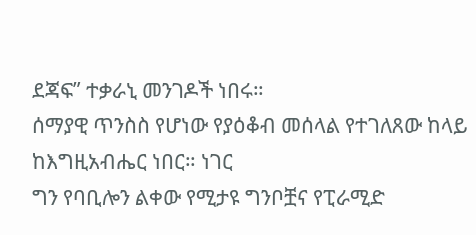ደጃፍ” ተቃራኒ መንገዶች ነበሩ።
ሰማያዊ ጥንስስ የሆነው የያዕቆብ መሰላል የተገለጸው ከላይ ከእግዚአብሔር ነበር። ነገር
ግን የባቢሎን ልቀው የሚታዩ ግንቦቿና የፒራሚድ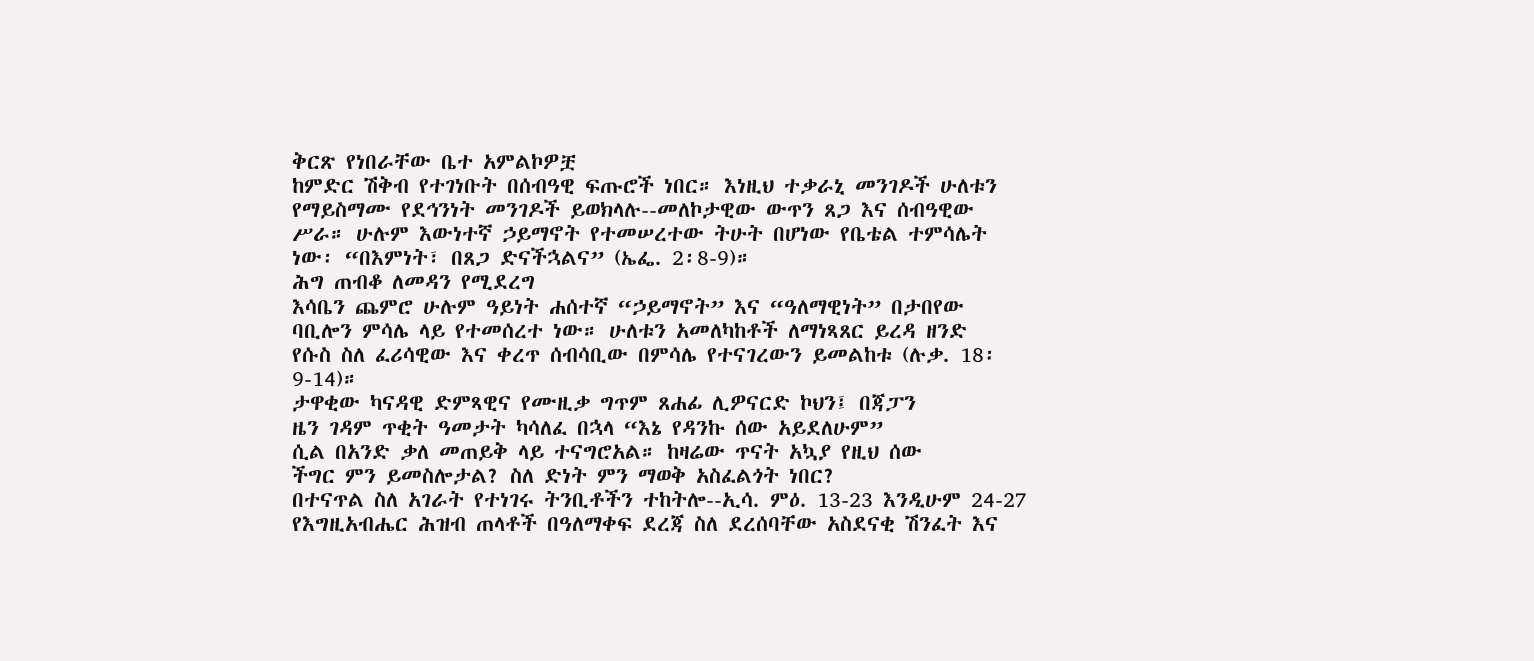ቅርጽ የነበራቸው ቤተ አምልኮዎቿ
ከምድር ሽቅብ የተገነቡት በሰብዓዊ ፍጡሮች ነበር። እነዚህ ተቃራኒ መንገዶች ሁለቱን
የማይስማሙ የደኅንነት መንገዶች ይወክላሉ--መለኮታዊው ውጥን ጸጋ እና ሰብዓዊው
ሥራ። ሁሉም እውነተኛ ኃይማኖት የተመሠረተው ትሁት በሆነው የቤቴል ተምሳሌት
ነው፡ “በእምነት፣ በጸጋ ድናችኋልና” (ኤፌ. 2፡8-9)።
ሕግ ጠብቆ ለመዳን የሚደረግ
እሳቤን ጨምሮ ሁሉም ዓይነት ሐሰተኛ “ኃይማኖት” እና “ዓለማዊነት” በታበየው
ባቢሎን ምሳሌ ላይ የተመሰረተ ነው። ሁለቱን አመለካከቶች ለማነጻጸር ይረዳ ዘንድ
የሱስ ስለ ፈሪሳዊው እና ቀረጥ ሰብሳቢው በምሳሌ የተናገረውን ይመልከቱ (ሉቃ. 18፡
9-14)።
ታዋቂው ካናዳዊ ድምጻዊና የሙዚቃ ግጥም ጸሐፊ ሊዎናርድ ኮህን፤ በጃፓን
ዜን ገዳም ጥቂት ዓመታት ካሳለፈ በኋላ “እኔ የዳንኩ ሰው አይደለሁም”
ሲል በአንድ ቃለ መጠይቅ ላይ ተናግሮአል። ከዛሬው ጥናት አኳያ የዚህ ሰው
ችግር ምን ይመስሎታል? ስለ ድነት ምን ማወቅ አስፈልጎት ነበር?
በተናጥል ስለ አገራት የተነገሩ ትንቢቶችን ተከትሎ--ኢሳ. ምዕ. 13-23 እንዲሁም 24-27
የእግዚአብሔር ሕዝብ ጠላቶች በዓለማቀፍ ደረጃ ስለ ደረሰባቸው አስደናቂ ሽንፈት እና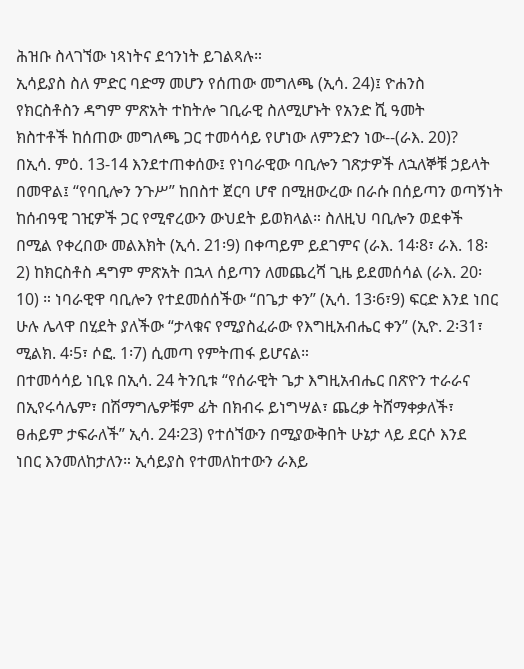ሕዝቡ ስላገኘው ነጻነትና ደኅንነት ይገልጻሉ።
ኢሳይያስ ስለ ምድር ባድማ መሆን የሰጠው መግለጫ (ኢሳ. 24)፤ ዮሐንስ
የክርስቶስን ዳግም ምጽአት ተከትሎ ገቢራዊ ስለሚሆኑት የአንድ ሺ ዓመት
ክስተቶች ከሰጠው መግለጫ ጋር ተመሳሳይ የሆነው ለምንድን ነው--(ራእ. 20)?
በኢሳ. ምዕ. 13-14 እንደተጠቀሰው፤ የነባራዊው ባቢሎን ገጽታዎች ለኋለኞቹ ኃይላት
በመዋል፤ “የባቢሎን ንጉሥ” ከበስተ ጀርባ ሆኖ በሚዘውረው በራሱ በሰይጣን ወጣኝነት
ከሰብዓዊ ገዢዎች ጋር የሚኖረውን ውህደት ይወክላል። ስለዚህ ባቢሎን ወደቀች
በሚል የቀረበው መልእክት (ኢሳ. 21፡9) በቀጣይም ይደገምና (ራእ. 14፡8፣ ራእ. 18፡
2) ከክርስቶስ ዳግም ምጽአት በኋላ ሰይጣን ለመጨረሻ ጊዜ ይደመሰሳል (ራእ. 20፡
10) ። ነባራዊዋ ባቢሎን የተደመሰሰችው “በጌታ ቀን” (ኢሳ. 13፡6፣9) ፍርድ እንደ ነበር
ሁሉ ሌላዋ በሂደት ያለችው “ታላቁና የሚያስፈራው የእግዚአብሔር ቀን” (ኢዮ. 2፡31፣
ሚልክ. 4፡5፣ ሶፎ. 1፡7) ሲመጣ የምትጠፋ ይሆናል።
በተመሳሳይ ነቢዩ በኢሳ. 24 ትንቢቱ “የሰራዊት ጌታ እግዚአብሔር በጽዮን ተራራና
በኢየሩሳሌም፣ በሽማግሌዎቹም ፊት በክብሩ ይነግሣል፣ ጨረቃ ትሸማቀቃለች፣
ፀሐይም ታፍራለች” ኢሳ. 24፡23) የተሰኘውን በሚያውቅበት ሁኔታ ላይ ደርሶ እንደ
ነበር እንመለከታለን። ኢሳይያስ የተመለከተውን ራእይ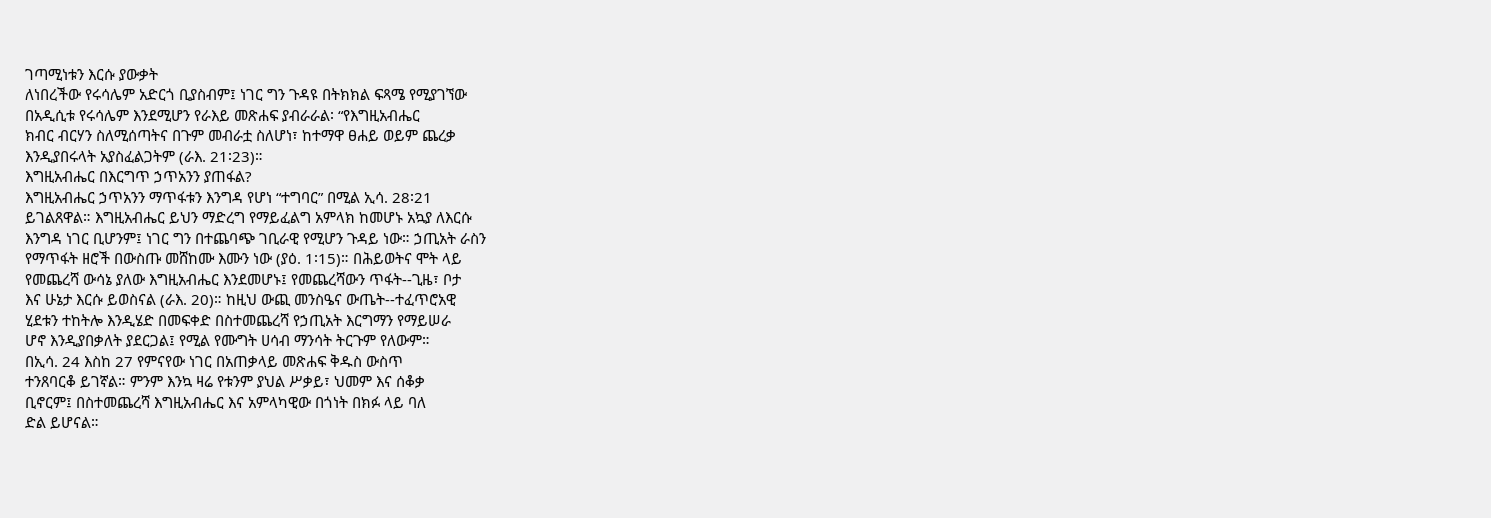ገጣሚነቱን እርሱ ያውቃት
ለነበረችው የሩሳሌም አድርጎ ቢያስብም፤ ነገር ግን ጉዳዩ በትክክል ፍጻሜ የሚያገኘው
በአዲሲቱ የሩሳሌም እንደሚሆን የራእይ መጽሐፍ ያብራራል፡ “የእግዚአብሔር
ክብር ብርሃን ስለሚሰጣትና በጉም መብራቷ ስለሆነ፣ ከተማዋ ፀሐይ ወይም ጨረቃ
እንዲያበሩላት አያስፈልጋትም (ራእ. 21፡23)።
እግዚአብሔር በእርግጥ ኃጥአንን ያጠፋል?
እግዚአብሔር ኃጥአንን ማጥፋቱን እንግዳ የሆነ “ተግባር” በሚል ኢሳ. 28፡21
ይገልጸዋል። እግዚአብሔር ይህን ማድረግ የማይፈልግ አምላክ ከመሆኑ አኳያ ለእርሱ
እንግዳ ነገር ቢሆንም፤ ነገር ግን በተጨባጭ ገቢራዊ የሚሆን ጉዳይ ነው። ኃጢአት ራስን
የማጥፋት ዘሮች በውስጡ መሸከሙ እሙን ነው (ያዕ. 1፡15)። በሕይወትና ሞት ላይ
የመጨረሻ ውሳኔ ያለው እግዚአብሔር እንደመሆኑ፤ የመጨረሻውን ጥፋት--ጊዜ፣ ቦታ
እና ሁኔታ እርሱ ይወስናል (ራእ. 20)። ከዚህ ውጪ መንስዔና ውጤት--ተፈጥሮአዊ
ሂደቱን ተከትሎ እንዲሄድ በመፍቀድ በስተመጨረሻ የኃጢአት እርግማን የማይሠራ
ሆኖ እንዲያበቃለት ያደርጋል፤ የሚል የሙግት ሀሳብ ማንሳት ትርጉም የለውም።
በኢሳ. 24 እስከ 27 የምናየው ነገር በአጠቃላይ መጽሐፍ ቅዱስ ውስጥ
ተንጸባርቆ ይገኛል። ምንም እንኳ ዛሬ የቱንም ያህል ሥቃይ፣ ህመም እና ሰቆቃ
ቢኖርም፤ በስተመጨረሻ እግዚአብሔር እና አምላካዊው በጎነት በክፉ ላይ ባለ
ድል ይሆናል።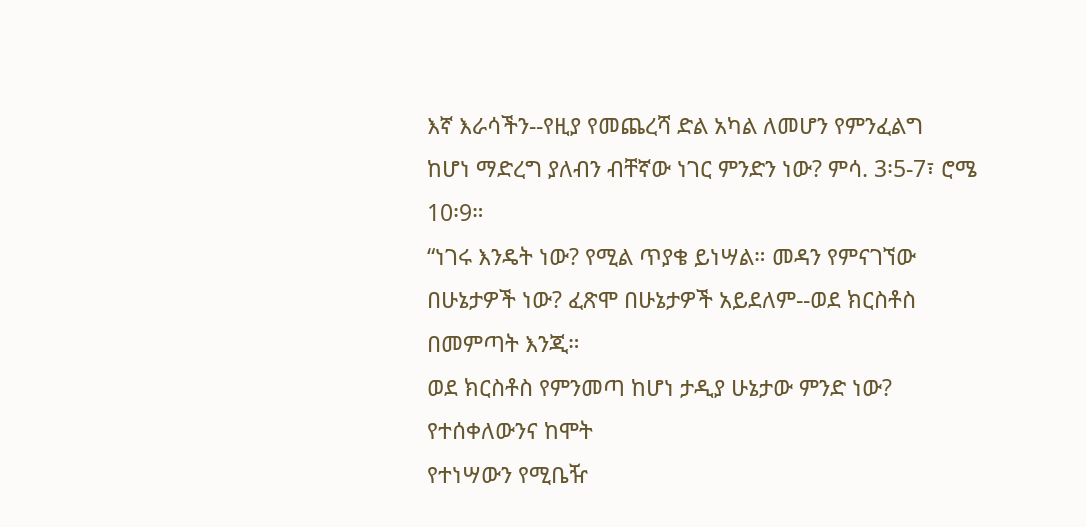እኛ እራሳችን--የዚያ የመጨረሻ ድል አካል ለመሆን የምንፈልግ
ከሆነ ማድረግ ያለብን ብቸኛው ነገር ምንድን ነው? ምሳ. 3፡5-7፣ ሮሜ 10፡9።
“ነገሩ እንዴት ነው? የሚል ጥያቄ ይነሣል። መዳን የምናገኘው
በሁኔታዎች ነው? ፈጽሞ በሁኔታዎች አይደለም--ወደ ክርስቶስ በመምጣት እንጂ።
ወደ ክርስቶስ የምንመጣ ከሆነ ታዲያ ሁኔታው ምንድ ነው? የተሰቀለውንና ከሞት
የተነሣውን የሚቤዥ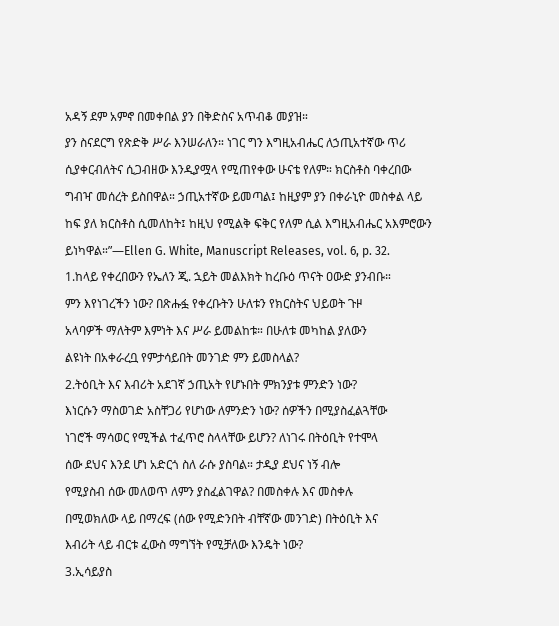አዳኝ ደም አምኖ በመቀበል ያን በቅድስና አጥብቆ መያዝ።
ያን ስናደርግ የጽድቅ ሥራ እንሠራለን። ነገር ግን እግዚአብሔር ለኃጢአተኛው ጥሪ
ሲያቀርብለትና ሲጋብዘው እንዲያሟላ የሚጠየቀው ሁናቴ የለም። ክርስቶስ ባቀረበው
ግብዣ መሰረት ይስበዋል። ኃጢአተኛው ይመጣል፤ ከዚያም ያን በቀራኒዮ መስቀል ላይ
ከፍ ያለ ክርስቶስ ሲመለከት፤ ከዚህ የሚልቅ ፍቅር የለም ሲል እግዚአብሔር አእምሮውን
ይነካዋል።”—Ellen G. White, Manuscript Releases, vol. 6, p. 32.
1.ከላይ የቀረበውን የኤለን ጂ. ኋይት መልእክት ከረቡዕ ጥናት ዐውድ ያንብቡ።
ምን እየነገረችን ነው? በጽሑፏ የቀረቡትን ሁለቱን የክርስትና ህይወት ጉዞ
አላባዎች ማለትም እምነት እና ሥራ ይመልከቱ። በሁለቱ መካከል ያለውን
ልዩነት በአቀራረቧ የምታሳይበት መንገድ ምን ይመስላል?
2.ትዕቢት እና እብሪት አደገኛ ኃጢአት የሆኑበት ምክንያቱ ምንድን ነው?
እነርሱን ማስወገድ አስቸጋሪ የሆነው ለምንድን ነው? ሰዎችን በሚያስፈልጓቸው
ነገሮች ማሳወር የሚችል ተፈጥሮ ስላላቸው ይሆን? ለነገሩ በትዕቢት የተሞላ
ሰው ደህና እንደ ሆነ አድርጎ ስለ ራሱ ያስባል። ታዲያ ደህና ነኝ ብሎ
የሚያስብ ሰው መለወጥ ለምን ያስፈልገዋል? በመስቀሉ እና መስቀሉ
በሚወክለው ላይ በማረፍ (ሰው የሚድንበት ብቸኛው መንገድ) በትዕቢት እና
እብሪት ላይ ብርቱ ፈውስ ማግኘት የሚቻለው እንዴት ነው?
3.ኢሳይያስ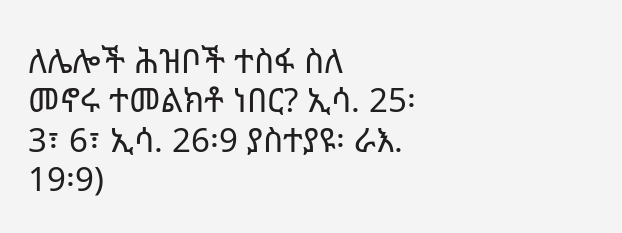ለሌሎች ሕዝቦች ተስፋ ስለ መኖሩ ተመልክቶ ነበር? ኢሳ. 25፡
3፣ 6፣ ኢሳ. 26፡9 ያስተያዩ፡ ራእ. 19፡9)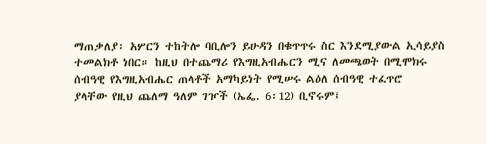ማጠቃለያ፡ አሦርን ተከትሎ ባቢሎን ይሁዳን በቁጥጥሩ ስር እንደሚያውል ኢሳይያስ
ተመልክቶ ነበር። ከዚህ በተጨማሪ የእግዚአብሔርን ሚና ለመጫወት በሚሞክሩ
ሰብዓዊ የእግዚአብሔር ጠላቶች አማካይነት የሚሠሩ ልዕለ ሰብዓዊ ተፈጥሮ
ያላቸው የዚህ ጨለማ ዓለም ገዦች (ኤፌ. 6፡12) ቢኖሩም፤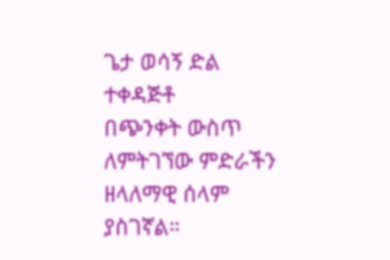ጌታ ወሳኝ ድል ተቀዳጅቶ
በጭንቀት ውስጥ ለምትገኘው ምድራችን ዘላለማዊ ሰላም ያስገኛል።